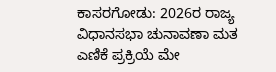ಕಾಸರಗೋಡು: 2026ರ ರಾಜ್ಯ ವಿಧಾನಸಭಾ ಚುನಾವಣಾ ಮತ ಎಣಿಕೆ ಪ್ರಕ್ರಿಯೆ ಮೇ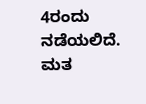4ರಂದು ನಡೆಯಲಿದೆ. ಮತ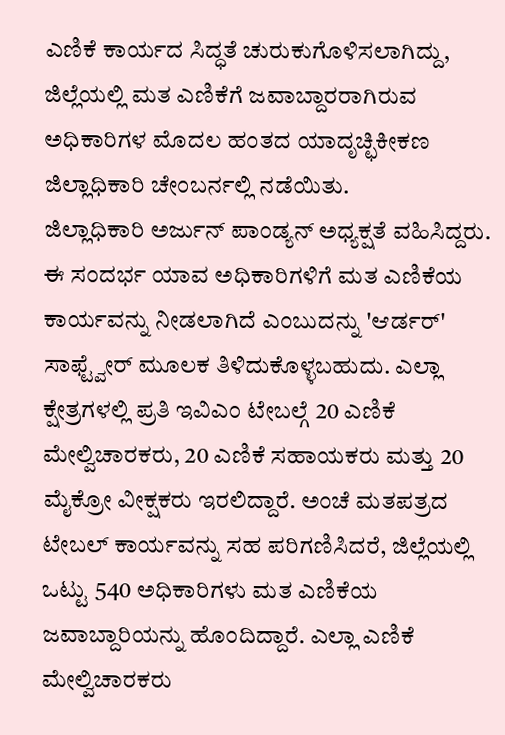ಎಣಿಕೆ ಕಾರ್ಯದ ಸಿದ್ಧತೆ ಚುರುಕುಗೊಳಿಸಲಾಗಿದ್ದು, ಜಿಲ್ಲೆಯಲ್ಲಿ ಮತ ಎಣಿಕೆಗೆ ಜವಾಬ್ದಾರರಾಗಿರುವ ಅಧಿಕಾರಿಗಳ ಮೊದಲ ಹಂತದ ಯಾದೃಚ್ಛಿಕೀಕಣ ಜಿಲ್ಲಾಧಿಕಾರಿ ಚೇಂಬರ್ನಲ್ಲಿ ನಡೆಯಿತು.
ಜಿಲ್ಲಾಧಿಕಾರಿ ಅರ್ಜುನ್ ಪಾಂಡ್ಯನ್ ಅಧ್ಯಕ್ಷತೆ ವಹಿಸಿದ್ದರು. ಈ ಸಂದರ್ಭ ಯಾವ ಅಧಿಕಾರಿಗಳಿಗೆ ಮತ ಎಣಿಕೆಯ ಕಾರ್ಯವನ್ನು ನೀಡಲಾಗಿದೆ ಎಂಬುದನ್ನು 'ಆರ್ಡರ್' ಸಾಫ್ಟ್ವೇರ್ ಮೂಲಕ ತಿಳಿದುಕೊಳ್ಳಬಹುದು. ಎಲ್ಲಾ ಕ್ಷೇತ್ರಗಳಲ್ಲಿ ಪ್ರತಿ ಇವಿಎಂ ಟೇಬಲ್ಗೆ 20 ಎಣಿಕೆ ಮೇಲ್ವಿಚಾರಕರು, 20 ಎಣಿಕೆ ಸಹಾಯಕರು ಮತ್ತು 20 ಮೈಕ್ರೋ ವೀಕ್ಷಕರು ಇರಲಿದ್ದಾರೆ. ಅಂಚೆ ಮತಪತ್ರದ ಟೇಬಲ್ ಕಾರ್ಯವನ್ನು ಸಹ ಪರಿಗಣಿಸಿದರೆ, ಜಿಲ್ಲೆಯಲ್ಲಿ ಒಟ್ಟು 540 ಅಧಿಕಾರಿಗಳು ಮತ ಎಣಿಕೆಯ ಜವಾಬ್ದಾರಿಯನ್ನು ಹೊಂದಿದ್ದಾರೆ. ಎಲ್ಲಾ ಎಣಿಕೆ ಮೇಲ್ವಿಚಾರಕರು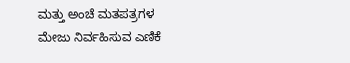ಮತ್ತು ಅಂಚೆ ಮತಪತ್ರಗಳ ಮೇಜು ನಿರ್ವಹಿಸುವ ಎಣಿಕೆ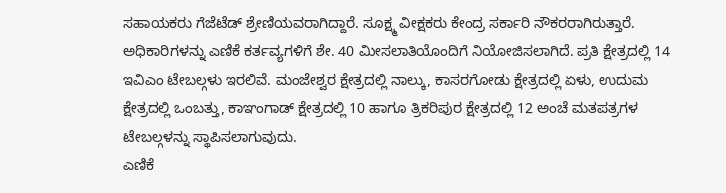ಸಹಾಯಕರು ಗೆಜೆಟೆಡ್ ಶ್ರೇಣಿಯವರಾಗಿದ್ದಾರೆ. ಸೂಕ್ಷ್ಮ ವೀಕ್ಷಕರು ಕೇಂದ್ರ ಸರ್ಕಾರಿ ನೌಕರರಾಗಿರುತ್ತಾರೆ.
ಅಧಿಕಾರಿಗಳನ್ನು ಎಣಿಕೆ ಕರ್ತವ್ಯಗಳಿಗೆ ಶೇ. 40 ಮೀಸಲಾತಿಯೊಂದಿಗೆ ನಿಯೋಜಿಸಲಾಗಿದೆ. ಪ್ರತಿ ಕ್ಷೇತ್ರದಲ್ಲಿ 14 ಇವಿಎಂ ಟೇಬಲ್ಗಳು ಇರಲಿವೆ. ಮಂಜೇಶ್ವರ ಕ್ಷೇತ್ರದಲ್ಲಿ ನಾಲ್ಕು, ಕಾಸರಗೋಡು ಕ್ಷೇತ್ರದಲ್ಲಿ ಏಳು, ಉದುಮ ಕ್ಷೇತ್ರದಲ್ಲಿ ಒಂಬತ್ತು, ಕಾಞಂಗಾಡ್ ಕ್ಷೇತ್ರದಲ್ಲಿ 10 ಹಾಗೂ ತ್ರಿಕರಿಪುರ ಕ್ಷೇತ್ರದಲ್ಲಿ 12 ಅಂಚೆ ಮತಪತ್ರಗಳ ಟೇಬಲ್ಗಳನ್ನು ಸ್ಥಾಪಿಸಲಾಗುವುದು.
ಎಣಿಕೆ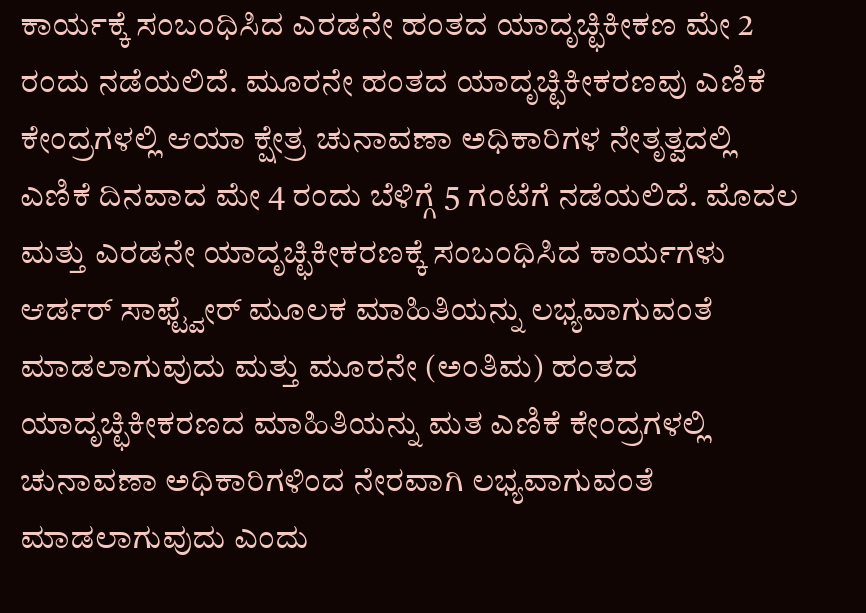ಕಾರ್ಯಕ್ಕೆ ಸಂಬಂಧಿಸಿದ ಎರಡನೇ ಹಂತದ ಯಾದೃಚ್ಛಿಕೀಕಣ ಮೇ 2 ರಂದು ನಡೆಯಲಿದೆ. ಮೂರನೇ ಹಂತದ ಯಾದೃಚ್ಛಿಕೀಕರಣವು ಎಣಿಕೆ ಕೇಂದ್ರಗಳಲ್ಲಿ ಆಯಾ ಕ್ಷೇತ್ರ ಚುನಾವಣಾ ಅಧಿಕಾರಿಗಳ ನೇತೃತ್ವದಲ್ಲಿ ಎಣಿಕೆ ದಿನವಾದ ಮೇ 4 ರಂದು ಬೆಳಿಗ್ಗೆ 5 ಗಂಟೆಗೆ ನಡೆಯಲಿದೆ. ಮೊದಲ ಮತ್ತು ಎರಡನೇ ಯಾದೃಚ್ಛಿಕೀಕರಣಕ್ಕೆ ಸಂಬಂಧಿಸಿದ ಕಾರ್ಯಗಳು ಆರ್ಡರ್ ಸಾಫ್ಟ್ವೇರ್ ಮೂಲಕ ಮಾಹಿತಿಯನ್ನು ಲಭ್ಯವಾಗುವಂತೆ ಮಾಡಲಾಗುವುದು ಮತ್ತು ಮೂರನೇ (ಅಂತಿಮ) ಹಂತದ ಯಾದೃಚ್ಛಿಕೀಕರಣದ ಮಾಹಿತಿಯನ್ನು ಮತ ಎಣಿಕೆ ಕೇಂದ್ರಗಳಲ್ಲಿ ಚುನಾವಣಾ ಅಧಿಕಾರಿಗಳಿಂದ ನೇರವಾಗಿ ಲಭ್ಯವಾಗುವಂತೆ ಮಾಡಲಾಗುವುದು ಎಂದು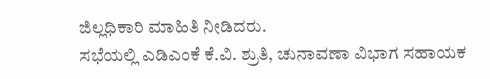ಜಿಲ್ಲಧಿಕಾರಿ ಮಾಹಿತಿ ನೀಡಿದರು.
ಸಭೆಯಲ್ಲಿ ಎಡಿಎಂಕೆ ಕೆ.ವಿ. ಶ್ರುತಿ, ಚುನಾವಣಾ ವಿಭಾಗ ಸಹಾಯಕ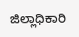ಜಿಲ್ಲಾಧಿಕಾರಿ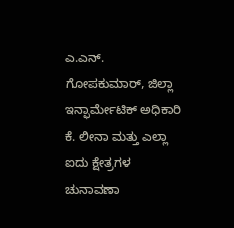ಎ.ಎನ್. ಗೋಪಕುಮಾರ್, ಜಿಲ್ಲಾ ಇನ್ಫಾರ್ಮೇಟಿಕ್ ಅಧಿಕಾರಿ ಕೆ. ಲೀನಾ ಮತ್ತು ಎಲ್ಲಾ ಐದು ಕ್ಷೇತ್ರಗಳ ಚುನಾವಣಾ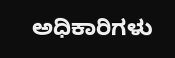ಅಧಿಕಾರಿಗಳು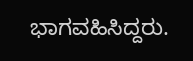ಭಾಗವಹಿಸಿದ್ದರು.